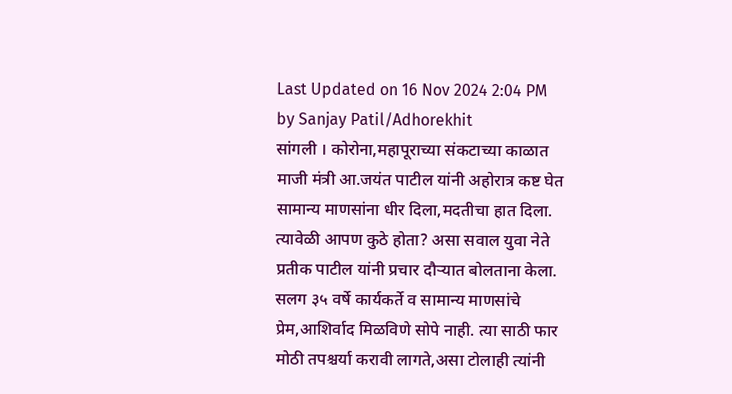Last Updated on 16 Nov 2024 2:04 PM by Sanjay Patil/Adhorekhit
सांगली । कोरोना,महापूराच्या संकटाच्या काळात माजी मंत्री आ.जयंत पाटील यांनी अहोरात्र कष्ट घेत सामान्य माणसांना धीर दिला,मदतीचा हात दिला. त्यावेळी आपण कुठे होता? असा सवाल युवा नेते प्रतीक पाटील यांनी प्रचार दौऱ्यात बोलताना केला. सलग ३५ वर्षे कार्यकर्ते व सामान्य माणसांचे प्रेम,आशिर्वाद मिळविणे सोपे नाही. त्या साठी फार मोठी तपश्चर्या करावी लागते,असा टोलाही त्यांनी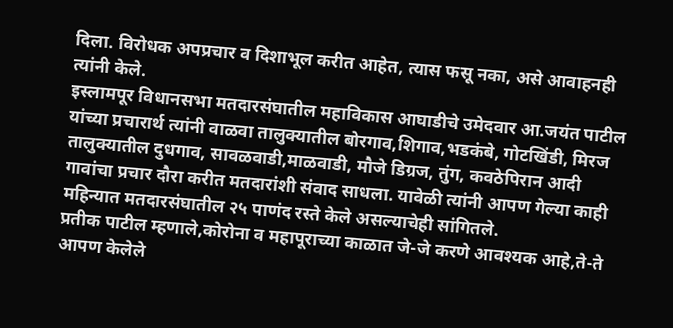दिला. विरोधक अपप्रचार व दिशाभूल करीत आहेत, त्यास फसू नका, असे आवाहनही त्यांनी केले.
इस्लामपूर विधानसभा मतदारसंघातील महाविकास आघाडीचे उमेदवार आ.जयंत पाटील यांच्या प्रचारार्थ त्यांनी वाळवा तालुक्यातील बोरगाव,शिगाव,भडकंबे, गोटखिंडी, मिरज तालुक्यातील दुधगाव, सावळवाडी,माळवाडी, मौजे डिग्रज, तुंग, कवठेपिरान आदी गावांचा प्रचार दौरा करीत मतदारांशी संवाद साधला. यावेळी त्यांनी आपण गेल्या काही महिन्यात मतदारसंघातील २५ पाणंद रस्ते केले असल्याचेही सांगितले.
प्रतीक पाटील म्हणाले,कोरोना व महापूराच्या काळात जे-जे करणे आवश्यक आहे,ते-ते आपण केलेले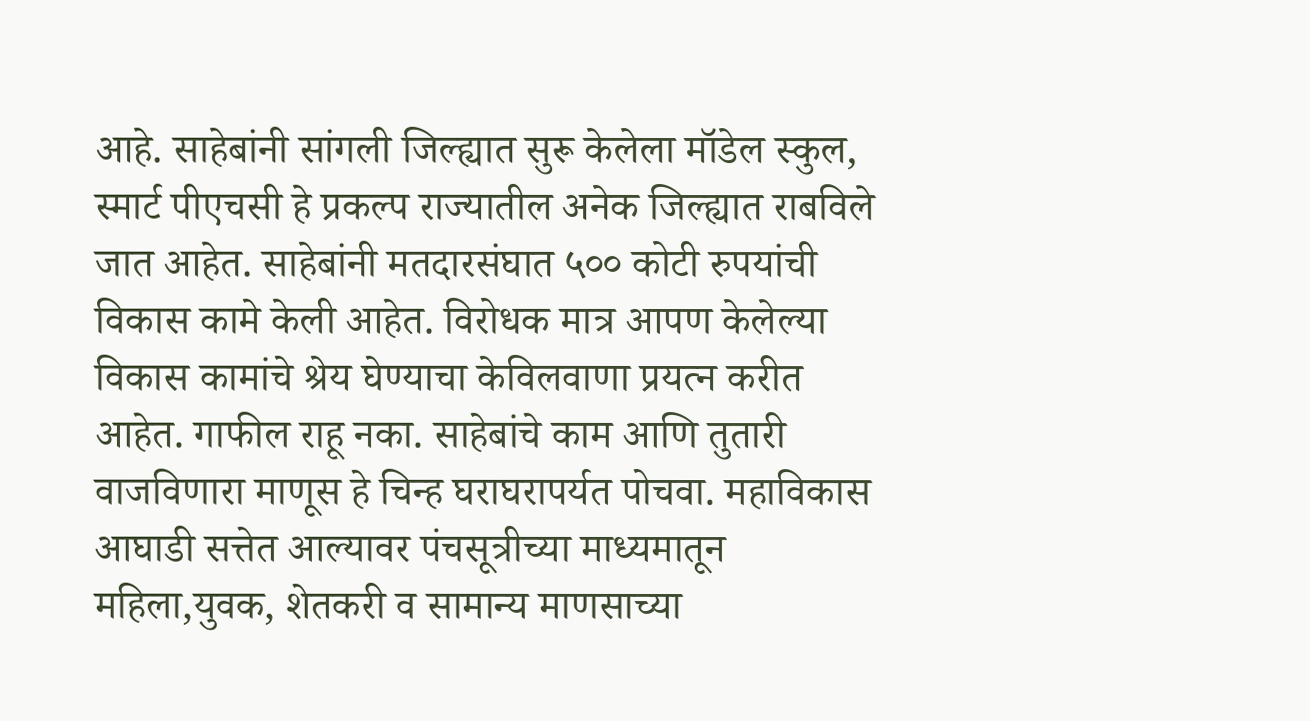आहे. साहेबांनी सांगली जिल्ह्यात सुरू केलेला मॉडेल स्कुल, स्मार्ट पीएचसी हे प्रकल्प राज्यातील अनेक जिल्ह्यात राबविले जात आहेत. साहेबांनी मतदारसंघात ५०० कोटी रुपयांची विकास कामे केली आहेत. विरोधक मात्र आपण केलेल्या विकास कामांचे श्रेय घेण्याचा केविलवाणा प्रयत्न करीत आहेत. गाफील राहू नका. साहेबांचे काम आणि तुतारी वाजविणारा माणूस हे चिन्ह घराघरापर्यत पोचवा. महाविकास आघाडी सत्तेत आल्यावर पंचसूत्रीच्या माध्यमातून महिला,युवक, शेतकरी व सामान्य माणसाच्या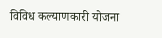विविध कल्याणकारी योजना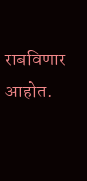राबविणार आहोत.